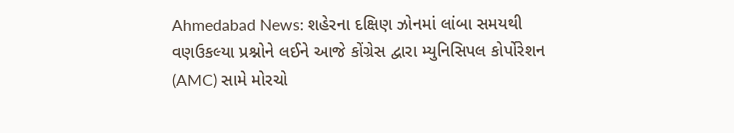Ahmedabad News: શહેરના દક્ષિણ ઝોનમાં લાંબા સમયથી વણઉકલ્યા પ્રશ્નોને લઈને આજે કોંગ્રેસ દ્વારા મ્યુનિસિપલ કોર્પોરેશન (AMC) સામે મોરચો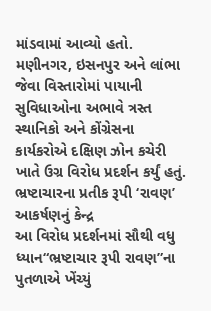માંડવામાં આવ્યો હતો. મણીનગર, ઇસનપુર અને લાંભા જેવા વિસ્તારોમાં પાયાની સુવિધાઓના અભાવે ત્રસ્ત સ્થાનિકો અને કોંગ્રેસના કાર્યકરોએ દક્ષિણ ઝોન કચેરી ખાતે ઉગ્ર વિરોધ પ્રદર્શન કર્યું હતું.
ભ્રષ્ટાચારના પ્રતીક રૂપી ‘રાવણ’ આકર્ષણનું કેન્દ્ર
આ વિરોધ પ્રદર્શનમાં સૌથી વધુ ધ્યાન“ભ્રષ્ટાચાર રૂપી રાવણ”ના પુતળાએ ખેંચ્યું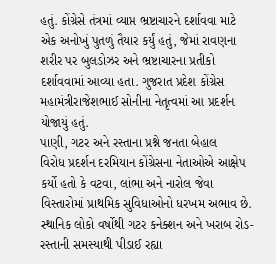હતું. કોંગ્રેસે તંત્રમાં વ્યાપ્ત ભ્રષ્ટાચારને દર્શાવવા માટે એક અનોખું પુતળું તૈયાર કર્યું હતું, જેમાં રાવણના શરીર પર બુલડોઝર અને ભ્રષ્ટાચારના પ્રતીકો દર્શાવવામાં આવ્યા હતા. ગુજરાત પ્રદેશ કોંગ્રેસ મહામંત્રીરાજેશભાઈ સોનીના નેતૃત્વમાં આ પ્રદર્શન યોજાયું હતું.
પાણી, ગટર અને રસ્તાના પ્રશ્ને જનતા બેહાલ
વિરોધ પ્રદર્શન દરમિયાન કોંગ્રેસના નેતાઓએ આક્ષેપ કર્યો હતો કે વટવા, લાંભા અને નારોલ જેવા વિસ્તારોમાં પ્રાથમિક સુવિધાઓનો ધરખમ અભાવ છે. સ્થાનિક લોકો વર્ષોથી ગટર કનેક્શન અને ખરાબ રોડ-રસ્તાની સમસ્યાથી પીડાઈ રહ્યા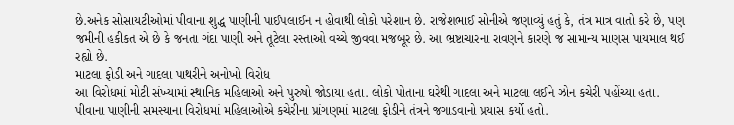છે.અનેક સોસાયટીઓમાં પીવાના શુદ્ધ પાણીની પાઈપલાઈન ન હોવાથી લોકો પરેશાન છે. રાજેશભાઈ સોનીએ જણાવ્યું હતું કે, તંત્ર માત્ર વાતો કરે છે, પણ જમીની હકીકત એ છે કે જનતા ગંદા પાણી અને તૂટેલા રસ્તાઓ વચ્ચે જીવવા મજબૂર છે. આ ભ્રષ્ટાચારના રાવણને કારણે જ સામાન્ય માણસ પાયમાલ થઈ રહ્યો છે.
માટલા ફોડી અને ગાદલા પાથરીને અનોખો વિરોધ
આ વિરોધમાં મોટી સંખ્યામાં સ્થાનિક મહિલાઓ અને પુરુષો જોડાયા હતા. લોકો પોતાના ઘરેથી ગાદલા અને માટલા લઈને ઝોન કચેરી પહોંચ્યા હતા. પીવાના પાણીની સમસ્યાના વિરોધમાં મહિલાઓએ કચેરીના પ્રાંગણમાં માટલા ફોડીને તંત્રને જગાડવાનો પ્રયાસ કર્યો હતો.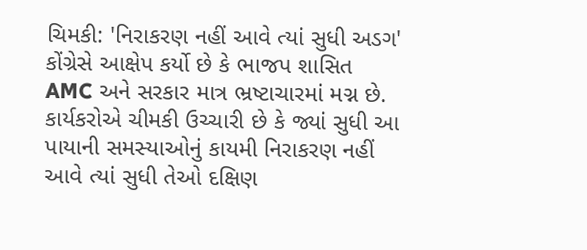ચિમકી: 'નિરાકરણ નહીં આવે ત્યાં સુધી અડગ'
કોંગ્રેસે આક્ષેપ કર્યો છે કે ભાજપ શાસિત AMC અને સરકાર માત્ર ભ્રષ્ટાચારમાં મગ્ન છે. કાર્યકરોએ ચીમકી ઉચ્ચારી છે કે જ્યાં સુધી આ પાયાની સમસ્યાઓનું કાયમી નિરાકરણ નહીં આવે ત્યાં સુધી તેઓ દક્ષિણ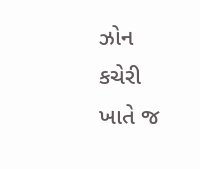ઝોન કચેરી ખાતે જ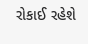રોકાઈ રહેશે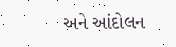અને આંદોલન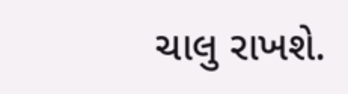ચાલુ રાખશે.